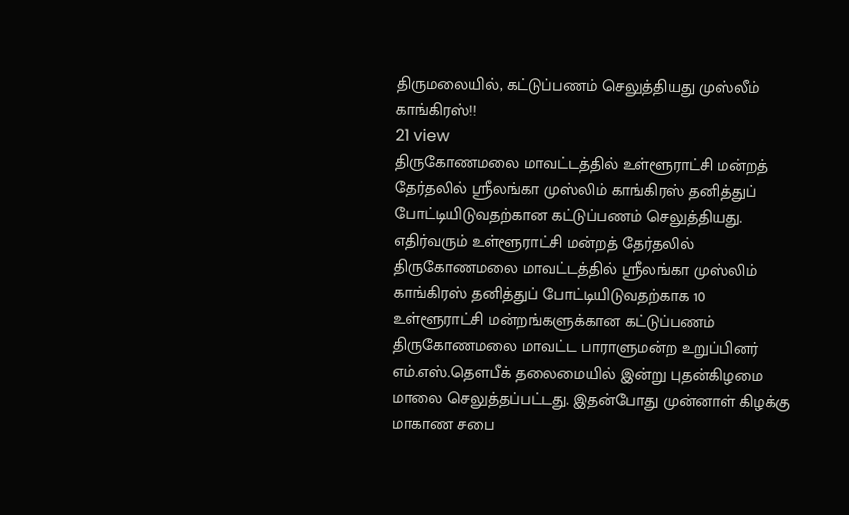திருமலையில், கட்டுப்பணம் செலுத்தியது முஸ்லீம் காங்கிரஸ்!!
21 view
திருகோணமலை மாவட்டத்தில் உள்ளூராட்சி மன்றத் தேர்தலில் ஶ்ரீலங்கா முஸ்லிம் காங்கிரஸ் தனித்துப் போட்டியிடுவதற்கான கட்டுப்பணம் செலுத்தியது. எதிர்வரும் உள்ளூராட்சி மன்றத் தேர்தலில் திருகோணமலை மாவட்டத்தில் ஶ்ரீலங்கா முஸ்லிம் காங்கிரஸ் தனித்துப் போட்டியிடுவதற்காக 10 உள்ளூராட்சி மன்றங்களுக்கான கட்டுப்பணம் திருகோணமலை மாவட்ட பாராளுமன்ற உறுப்பினர் எம்.எஸ்.தௌபீக் தலைமையில் இன்று புதன்கிழமை மாலை செலுத்தப்பட்டது. இதன்போது முன்னாள் கிழக்கு மாகாண சபை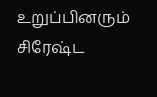உறுப்பினரும் சிரேஷ்ட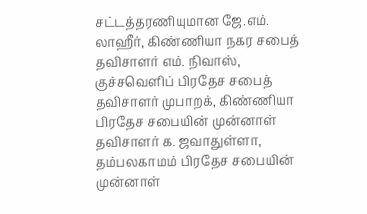சட்டத்தரணியுமான ஜே.எம். லாஹீர், கிண்ணியா நகர சபைத் தவிசாளர் எம். நிவாஸ், குச்சவெளிப் பிரதேச சபைத் தவிசாளர் முபாறக், கிண்ணியா பிரதேச சபையின் முன்னாள் தவிசாளர் க. ஜவாதுள்ளா, தம்பலகாமம் பிரதேச சபையின் முன்னாள்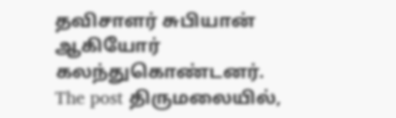தவிசாளர் சுபியான் ஆகியோர் கலந்துகொண்டனர்.
The post திருமலையில்,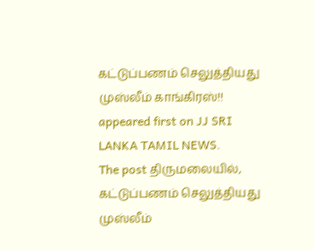கட்டுப்பணம் செலுத்தியது முஸ்லீம் காங்கிரஸ்!! appeared first on JJ SRI LANKA TAMIL NEWS.
The post திருமலையில், கட்டுப்பணம் செலுத்தியது முஸ்லீம்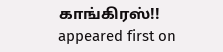காங்கிரஸ்!! appeared first on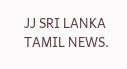JJ SRI LANKA TAMIL NEWS.